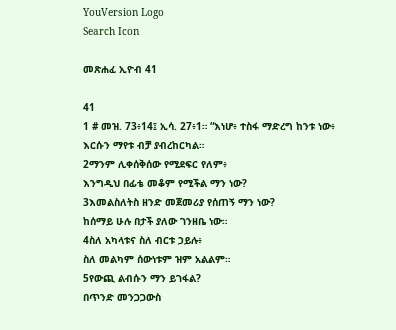YouVersion Logo
Search Icon

መጽሐፈ ኢዮብ 41

41
1 # መዝ. 73፥14፤ ኢሳ. 27፥1። “እነሆ፥ ተስፋ ማድረግ ከንቱ ነው፥
እርሱን ማየቱ ብቻ ያብረከርካል።
2ማንም ሊቀሰቅሰው የሚደፍር የለም፥
እንግዲህ በፊቴ መቆም የሚችል ማን ነው?
3እመልስለትስ ዘንድ መጀመሪያ የሰጠኝ ማን ነው?
ከሰማይ ሁሉ በታች ያለው ገንዘቤ ነው።
4ስለ አካላቱና ስለ ብርቱ ኃይሉ፥
ስለ መልካም ሰውነቱም ዝም አልልም።
5የውጪ ልብሱን ማን ይገፋል?
በጥንድ መንጋጋውስ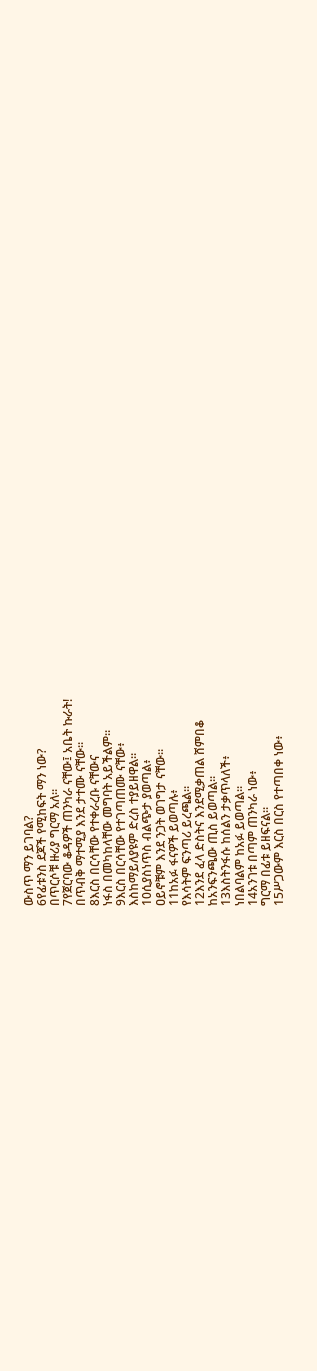ውስጥ ማን ይገባል?
6የፊቱንስ ደጆች የሚከፍት ማን ነው?
በጥርሶቹ ዙሪያ ግርማ አለ።
7የጀርባው ቆዳዎች ጠንካራ ናቸው፤ አቤት ኩራት!
በጥብቅ ማተሚያ እንደ ታተሙ ናቸው።
8እርስ በርሳቸው የተቀራረቡ ናቸውና
ነፋስ በመካከላቸው መግባት አይችልም።
9እርስ በርሳቸው የተገጣጠሙ ናቸው፥
እስከማይለያዩም ድረስ ተያይዘዋል።
10ሲያስነጥስ ብልጭታ ያወጣል፥
ዐይኖቹም እንደ ንጋት ወገግታ ናቸው።
11ከአፉ ፋናዎች ይወጣሉ፥
የእሳትም ፍንጣሪ ይረጫል።
12እንደ ፈላ ድስትና እንደሚቃጠል ሸምበቆ
ከአንፍንጫው ጢስ ይወጣል።
13እስትንፋሱ ከሰልን ታቃጥላለች፥
ነበልባልም ከአፉ ይወጣል።
14አንገቱ በጣም ጠንካራ ነው፥
ግርማ በፊቱ ይዘፍናል።
15ሥጋውም እርስ በርስ የተጣበቀ ነው፥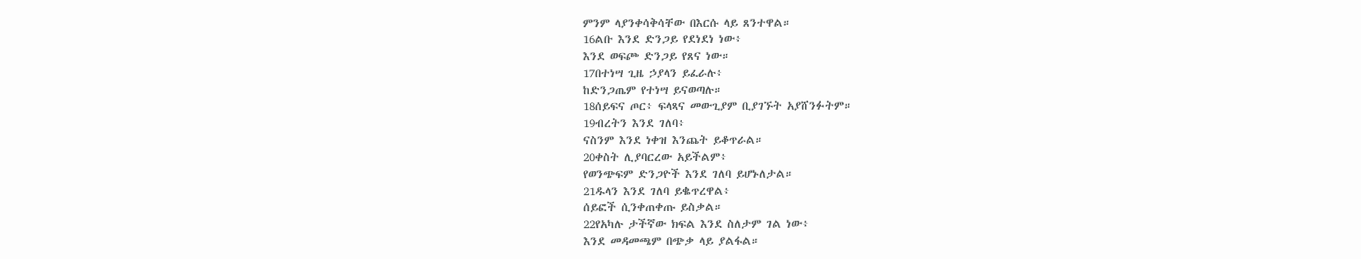ምንም ላያንቀሳቅሳቸው በእርሱ ላይ ጸንተዋል።
16ልቡ እንደ ድንጋይ የደነደነ ነው፥
እንደ ወፍጮ ድንጋይ የጸና ነው።
17በተነሣ ጊዜ ኃያላን ይፈራሉ፥
ከድንጋጤም የተነሣ ይናወጣሉ።
18ሰይፍና ጦር፥ ፍላጻና መውጊያም ቢያገኙት አያሸንፉትም።
19ብረትን እንደ ገለባ፥
ናስንም እንደ ነቀዝ እንጨት ይቆጥራል።
20ቀስት ሊያባርረው አይችልም፥
የወንጭፍም ድንጋዮች እንደ ገለባ ይሆኑለታል።
21ዱላን እንደ ገለባ ይቈጥረዋል፥
ሰይፎች ሲንቀጠቀጡ ይስቃል።
22የአካሉ ታችኛው ክፍል እንደ ስለታም ገል ነው፥
እንደ መዳመጫም በጭቃ ላይ ያልፋል።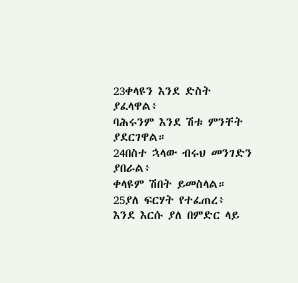23ቀላዩን እንደ ድስት ያፈላዋል፥
ባሕሩንም እንደ ሽቱ ምንቸት ያደርገዋል።
24በስተ ኋላው ብሩህ መንገድን ያበራል፥
ቀላዩም ሽበት ይመስላል።
25ያለ ፍርሃት የተፈጠረ፥
እንደ እርሱ ያለ በምድር ላይ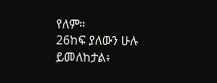የለም።
26ከፍ ያለውን ሁሉ ይመለከታል፥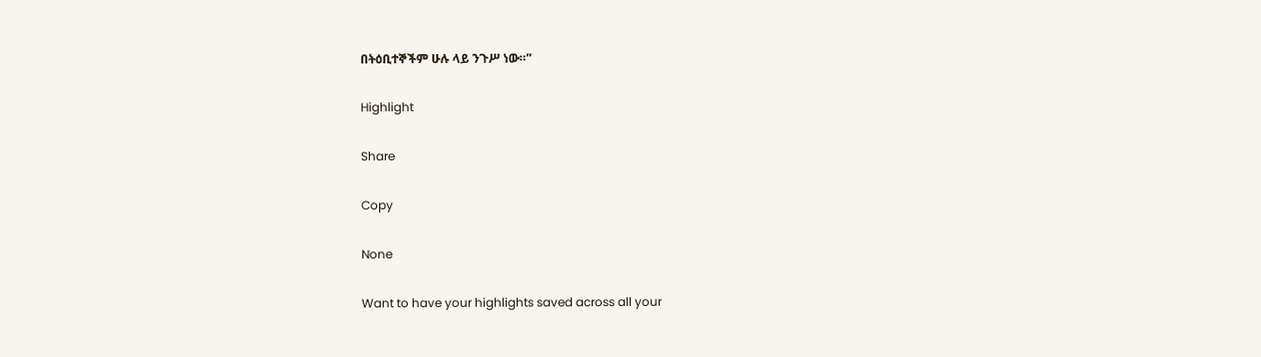በትዕቢተኞችም ሁሉ ላይ ንጉሥ ነው።”

Highlight

Share

Copy

None

Want to have your highlights saved across all your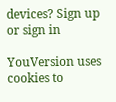devices? Sign up or sign in

YouVersion uses cookies to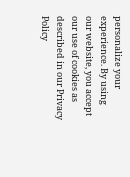personalize your experience. By using our website, you accept our use of cookies as described in our Privacy Policy